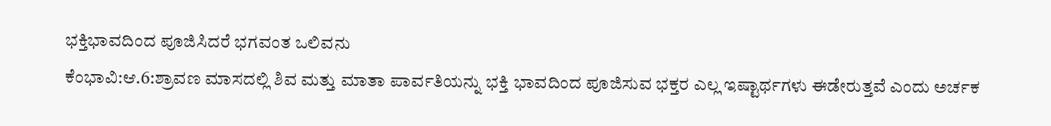ಭಕ್ತಿಭಾವದಿಂದ ಪೂಜಿಸಿದರೆ ಭಗವಂತ ಒಲಿವನು
ಕೆಂಭಾವಿ:ಆ.6:ಶ್ರಾವಣ ಮಾಸದಲ್ಲಿ ಶಿವ ಮತ್ತು ಮಾತಾ ಪಾರ್ವತಿಯನ್ನು ಭಕ್ತಿ ಭಾವದಿಂದ ಪೂಜಿಸುವ ಭಕ್ತರ ಎಲ್ಲ ಇಷ್ಟಾರ್ಥಗಳು ಈಡೇರುತ್ತವೆ ಎಂದು ಅರ್ಚಕ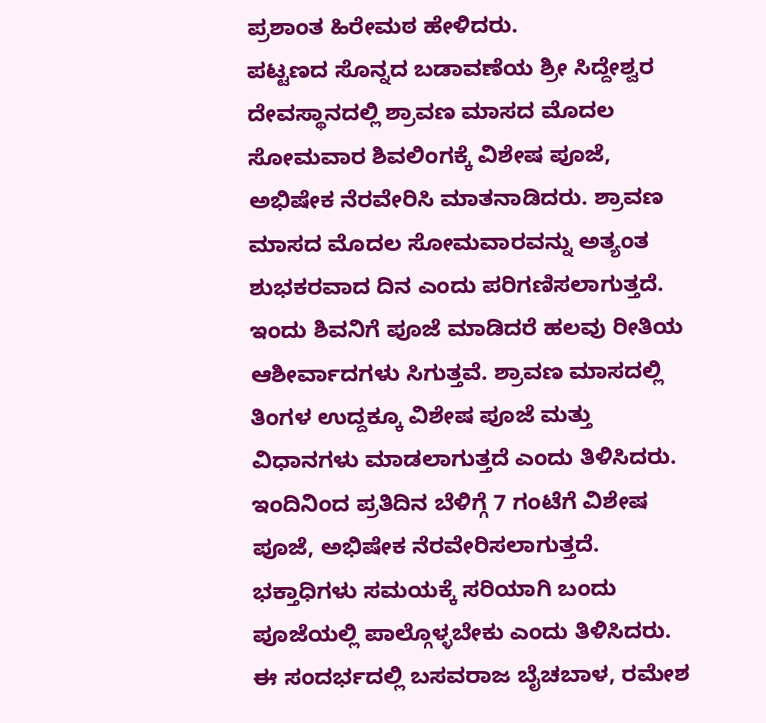ಪ್ರಶಾಂತ ಹಿರೇಮಠ ಹೇಳಿದರು.
ಪಟ್ಟಣದ ಸೊನ್ನದ ಬಡಾವಣೆಯ ಶ್ರೀ ಸಿದ್ದೇಶ್ವರ ದೇವಸ್ಥಾನದಲ್ಲಿ ಶ್ರಾವಣ ಮಾಸದ ಮೊದಲ ಸೋಮವಾರ ಶಿವಲಿಂಗಕ್ಕೆ ವಿಶೇಷ ಪೂಜೆ, ಅಭಿಷೇಕ ನೆರವೇರಿಸಿ ಮಾತನಾಡಿದರು. ಶ್ರಾವಣ ಮಾಸದ ಮೊದಲ ಸೋಮವಾರವನ್ನು ಅತ್ಯಂತ ಶುಭಕರವಾದ ದಿನ ಎಂದು ಪರಿಗಣಿಸಲಾಗುತ್ತದೆ. ಇಂದು ಶಿವನಿಗೆ ಪೂಜೆ ಮಾಡಿದರೆ ಹಲವು ರೀತಿಯ ಆಶೀರ್ವಾದಗಳು ಸಿಗುತ್ತವೆ. ಶ್ರಾವಣ ಮಾಸದಲ್ಲಿ ತಿಂಗಳ ಉದ್ದಕ್ಕೂ ವಿಶೇಷ ಪೂಜೆ ಮತ್ತು ವಿಧಾನಗಳು ಮಾಡಲಾಗುತ್ತದೆ ಎಂದು ತಿಳಿಸಿದರು.
ಇಂದಿನಿಂದ ಪ್ರತಿದಿನ ಬೆಳಿಗ್ಗೆ 7 ಗಂಟೆಗೆ ವಿಶೇಷ ಪೂಜೆ, ಅಭಿಷೇಕ ನೆರವೇರಿಸಲಾಗುತ್ತದೆ. ಭಕ್ತಾಧಿಗಳು ಸಮಯಕ್ಕೆ ಸರಿಯಾಗಿ ಬಂದು ಪೂಜೆಯಲ್ಲಿ ಪಾಲ್ಗೊಳ್ಳಬೇಕು ಎಂದು ತಿಳಿಸಿದರು. ಈ ಸಂದರ್ಭದಲ್ಲಿ ಬಸವರಾಜ ಬೈಚಬಾಳ, ರಮೇಶ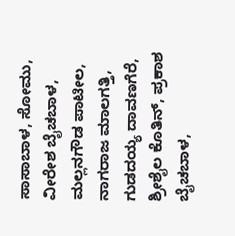ಸಾಸಾಬಾಳ, ಸೋಮು, ವೀರೇಶ ಬೈಚಬಾಳ, ಮಲ್ಲನಗೌಡ ಪಾಟೀಲ, ನಾಗರಾಜ ಮಾಲಗತ್ತಿ, ಗುಡದಯ್ಯ ದಾವಣಗೆರೆ, ಶ್ರೀಶೈಲ ಕೊತಿನ್, ಪ್ರಕಾಶ ಬೈಚಬಾಳ,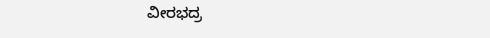ವೀರಭದ್ರ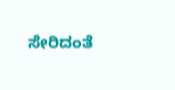ಸೇರಿದಂತೆ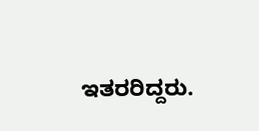ಇತರರಿದ್ದರು.